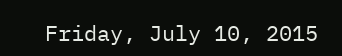Friday, July 10, 2015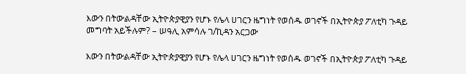እውን በትውልዳቸው ኢትዮጵያዊያን የሆኑ የሌላ ሀገርን ዜግነት የወሰዱ ወገኖች በኢትዮጵያ ፖለቲካ ጉዳይ መግባት አይችሉም? – ሠዓሊ አምሳሉ ገ/ኪዳን አርጋው

እውን በትውልዳቸው ኢትዮጵያዊያን የሆኑ የሌላ ሀገርን ዜግነት የወሰዱ ወገኖች በኢትዮጵያ ፖለቲካ ጉዳይ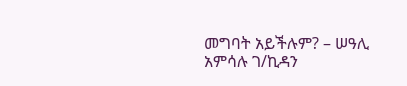መግባት አይችሉም? – ሠዓሊ አምሳሉ ገ/ኪዳን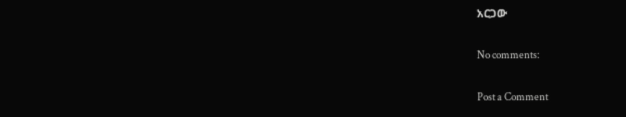አርጋው

No comments:

Post a Comment